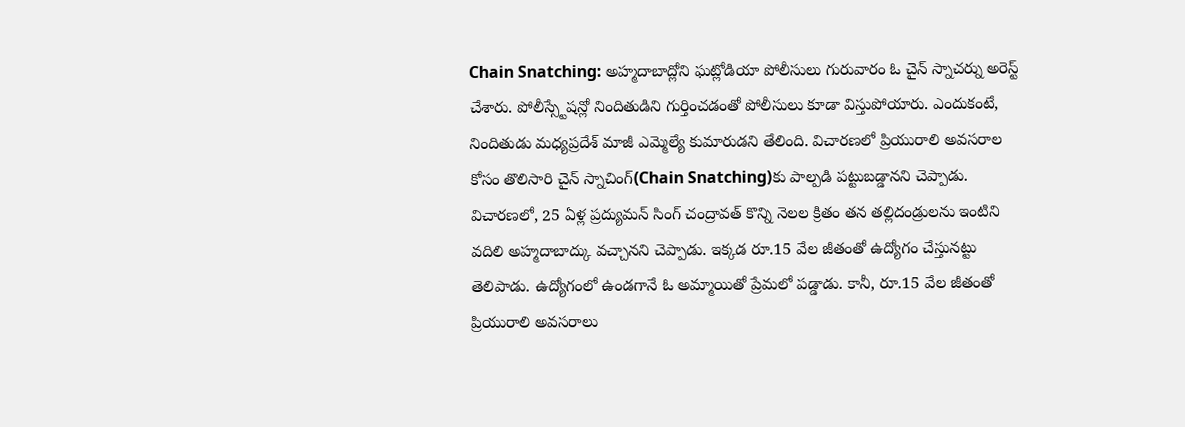Chain Snatching: అహ్మదాబాద్లోని ఘట్లోడియా పోలీసులు గురువారం ఓ చైన్ స్నాచర్ను అరెస్ట్ చేశారు. పోలీస్స్టేషన్లో నిందితుడిని గుర్తించడంతో పోలీసులు కూడా విస్తుపోయారు. ఎందుకంటే, నిందితుడు మధ్యప్రదేశ్ మాజీ ఎమ్మెల్యే కుమారుడని తేలింది. విచారణలో ప్రియురాలి అవసరాల కోసం తొలిసారి చైన్ స్నాచింగ్(Chain Snatching)కు పాల్పడి పట్టుబడ్డానని చెప్పాడు.
విచారణలో, 25 ఏళ్ల ప్రద్యుమన్ సింగ్ చంద్రావత్ కొన్ని నెలల క్రితం తన తల్లిదండ్రులను ఇంటిని వదిలి అహ్మదాబాద్కు వచ్చానని చెప్పాడు. ఇక్కడ రూ.15 వేల జీతంతో ఉద్యోగం చేస్తునట్టు తెలిపాడు. ఉద్యోగంలో ఉండగానే ఓ అమ్మాయితో ప్రేమలో పడ్డాడు. కానీ, రూ.15 వేల జీతంతో ప్రియురాలి అవసరాలు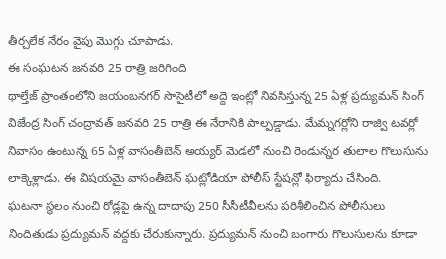తీర్చలేక నేరం వైపు మొగ్గు చూపాడు.
ఈ సంఘటన జనవరి 25 రాత్రి జరిగింది
థాల్తేజ్ ప్రాంతంలోని జయంబనగర్ సొసైటీలో అద్దె ఇంట్లో నివసిస్తున్న 25 ఏళ్ల ప్రద్యుమన్ సింగ్ విజేంద్ర సింగ్ చంద్రావత్ జనవరి 25 రాత్రి ఈ నేరానికి పాల్పడ్డాడు. మేమ్నగర్లోని రాజ్వి టవర్లో నివాసం ఉంటున్న 65 ఏళ్ల వాసంతీబెన్ అయ్యర్ మెడలో నుంచి రెండున్నర తులాల గొలుసును లాక్కెళ్లాడు. ఈ విషయమై వాసంతీబెన్ ఘట్లోడియా పోలీస్ స్టేషన్లో ఫిర్యాదు చేసింది.
ఘటనా స్థలం నుంచి రోడ్లపై ఉన్న దాదాపు 250 సీసీటీవీలను పరిశీలించిన పోలీసులు నిందితుడు ప్రద్యుమన్ వద్దకు చేరుకున్నారు. ప్రద్యుమన్ నుంచి బంగారు గొలుసులను కూడా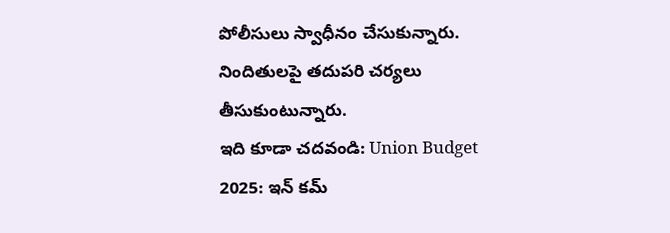పోలీసులు స్వాధీనం చేసుకున్నారు. నిందితులపై తదుపరి చర్యలు తీసుకుంటున్నారు.
ఇది కూడా చదవండి: Union Budget 2025: ఇన్ కమ్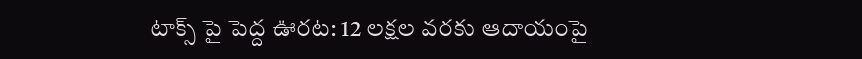టాక్స్ పై పెద్ద ఊరట: 12 లక్షల వరకు ఆదాయంపై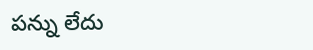పన్ను లేదు